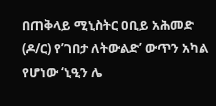በጠቅላይ ሚኒስትር ዐቢይ አሕመድ (ዶ/ር) የ’ገበታ ለትውልድ’ ውጥን አካል የሆነው ‘ኒዒን ሌ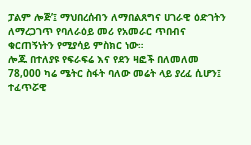ፓልም ሎጅ’፤ ማህበረሰብን ለማበልጸግና ሀገራዊ ዕድገትን ለማረጋገጥ የባለራዕይ መሪ የአመራር ጥበብና ቁርጠኝነትን የሚያሳይ ምስክር ነው።
ሎጁ በተለያዩ የፍራፍሬ እና የደን ዛፎች በለመለመ 78,000 ካሬ ሜትር ስፋት ባለው መሬት ላይ ያረፈ ሲሆን፤ ተፈጥሯዊ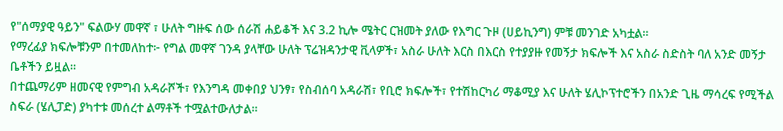የ"ሰማያዊ ዓይን" ፍልውሃ መዋኛ ፣ ሁለት ግዙፍ ሰው ሰራሽ ሐይቆች እና 3.2 ኪሎ ሜትር ርዝመት ያለው የእግር ጉዞ (ሀይኪንግ) ምቹ መንገድ አካቷል።
የማረፊያ ክፍሎቹንም በተመለከተ፦ የግል መዋኛ ገንዳ ያላቸው ሁለት ፕሬዝዳንታዊ ቪላዎች፣ አስራ ሁለት እርስ በእርስ የተያያዙ የመኝታ ክፍሎች እና አስራ ስድስት ባለ አንድ መኝታ ቤቶችን ይዟል።
በተጨማሪም ዘመናዊ የምግብ አዳራሾች፣ የእንግዳ መቀበያ ህንፃ፣ የስብሰባ አዳራሽ፣ የቢሮ ክፍሎች፣ የተሽከርካሪ ማቆሚያ እና ሁለት ሄሊኮፕተሮችን በአንድ ጊዜ ማሳረፍ የሚችል ስፍራ (ሄሊፓድ) ያካተቱ መሰረተ ልማቶች ተሟልተውለታል።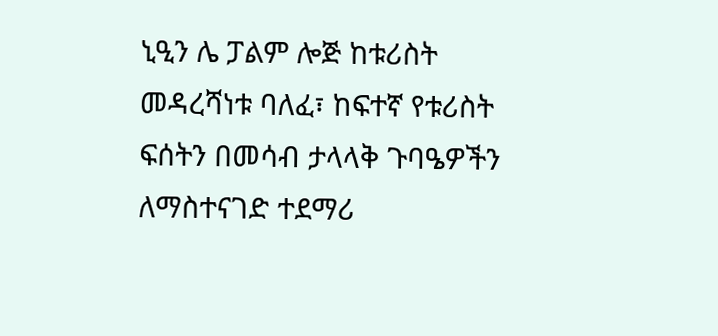ኒዒን ሌ ፓልም ሎጅ ከቱሪስት መዳረሻነቱ ባለፈ፣ ከፍተኛ የቱሪስት ፍሰትን በመሳብ ታላላቅ ጉባዔዎችን ለማስተናገድ ተደማሪ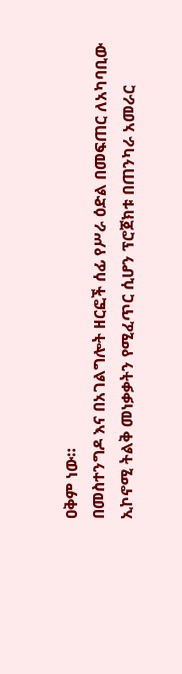ዐቅም ነው።
በመስተንግዶ እና በአገልግሎት ዘርፎች ሰፊ የሥራ ዕድል በመፍጠር ለአካባቢው ኢኮኖሚ ትልቅ መነቃቃትን የሚፈጥር ሲሆን ፕሮጀክቱ በጠንካራ አመራር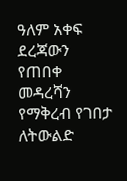ዓለም አቀፍ ደረጃውን የጠበቀ መዳረሻን የማቅረብ የገበታ ለትውልድ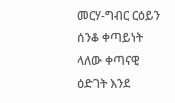መርሃ-ግብር ርዕይን ሰንቆ ቀጣይነት ላለው ቀጣናዊ ዕድገት እንደ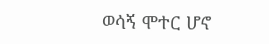ወሳኝ ሞተር ሆኖ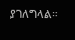ያገለግላል።